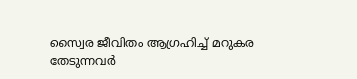സ്വൈര ജീവിതം ആഗ്രഹിച്ച് മറുകര തേടുന്നവർ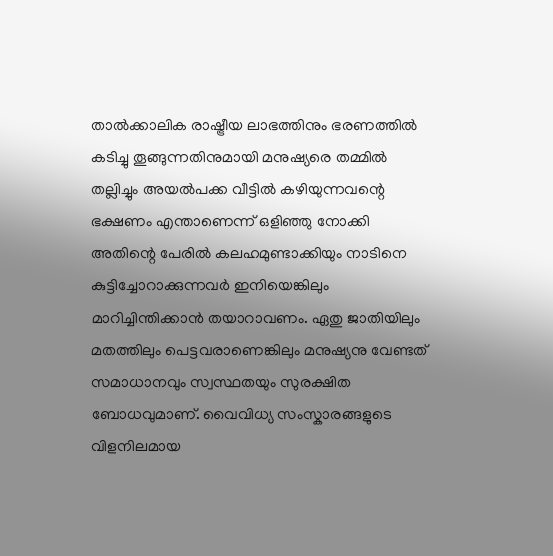താൽക്കാലിക രാഷ്ട്രീയ ലാഭത്തിനും ഭരണത്തിൽ കടിച്ചു തൂങ്ങുന്നതിനുമായി മനുഷ്യരെ തമ്മിൽ തല്ലിച്ചും അയൽപക്ക വീട്ടിൽ കഴിയുന്നവന്റെ ഭക്ഷണം എന്താണെന്ന് ഒളിഞ്ഞു നോക്കി അതിന്റെ പേരിൽ കലഹമുണ്ടാക്കിയും നാടിനെ കുട്ടിച്ചോറാക്കുന്നവർ ഇനിയെങ്കിലും മാറിച്ചിന്തിക്കാൻ തയാറാവണം. ഏതു ജാതിയിലും മതത്തിലും പെട്ടവരാണെങ്കിലും മനുഷ്യനു വേണ്ടത് സമാധാനവും സ്വസ്ഥതയും സുരക്ഷിത ബോധവുമാണ്. വൈവിധ്യ സംസ്കാരങ്ങളുടെ വിളനിലമായ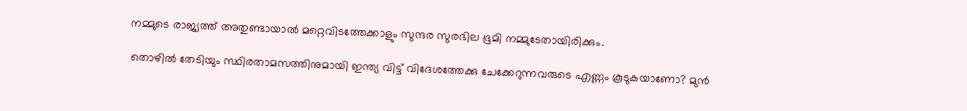നമ്മുടെ രാജ്യത്ത് അതുണ്ടായാൽ മറ്റെവിടത്തേക്കാളും സുന്ദര സുരഭില ഭൂമി നമ്മുടേതായിരിക്കും.

തൊഴിൽ തേടിയും സ്ഥിരതാമസത്തിനുമായി ഇന്ത്യ വിട്ട് വിദേശത്തേക്കു ചേക്കേറുന്നവരുടെ എണ്ണം കൂടുകയാണോ? മുൻ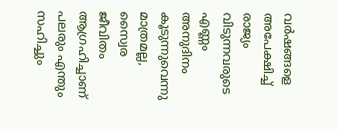വർഷങ്ങളെ അപേക്ഷിച്ച് രാജ്യം വിടുന്നവരുടെ എണ്ണം അനുദിനം കൂടുന്നുവെന്നു മാത്രമല്ല, സ്വൈര ജീവിതം ആഗ്രഹിച്ചാണ് പലരും എന്തും സഹിച്ചും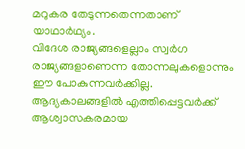മറുകര തേടുന്നതെന്നതാണ് യാഥാർഥ്യം.
വിദേശ രാജ്യങ്ങളെല്ലാം സ്വർഗ രാജ്യങ്ങളാണെന്ന തോന്നലുകളൊന്നും ഈ പോകുന്നവർക്കില്ല. ആദ്യകാലങ്ങളിൽ എത്തിപ്പെട്ടവർക്ക് ആശ്വാസകരമായ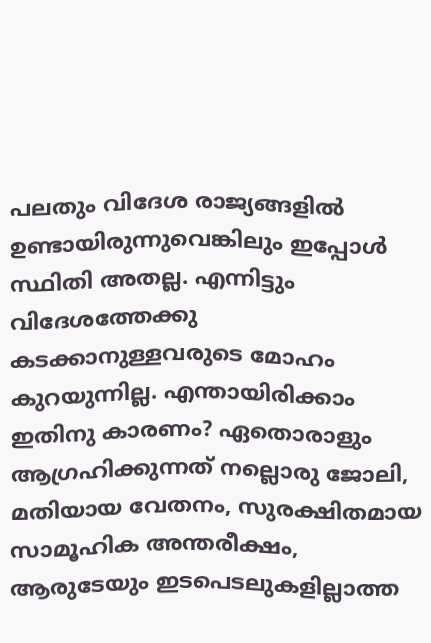പലതും വിദേശ രാജ്യങ്ങളിൽ ഉണ്ടായിരുന്നുവെങ്കിലും ഇപ്പോൾ സ്ഥിതി അതല്ല. എന്നിട്ടും വിദേശത്തേക്കു കടക്കാനുള്ളവരുടെ മോഹം കുറയുന്നില്ല. എന്തായിരിക്കാം ഇതിനു കാരണം? ഏതൊരാളും ആഗ്രഹിക്കുന്നത് നല്ലൊരു ജോലി, മതിയായ വേതനം, സുരക്ഷിതമായ സാമൂഹിക അന്തരീക്ഷം, ആരുടേയും ഇടപെടലുകളില്ലാത്ത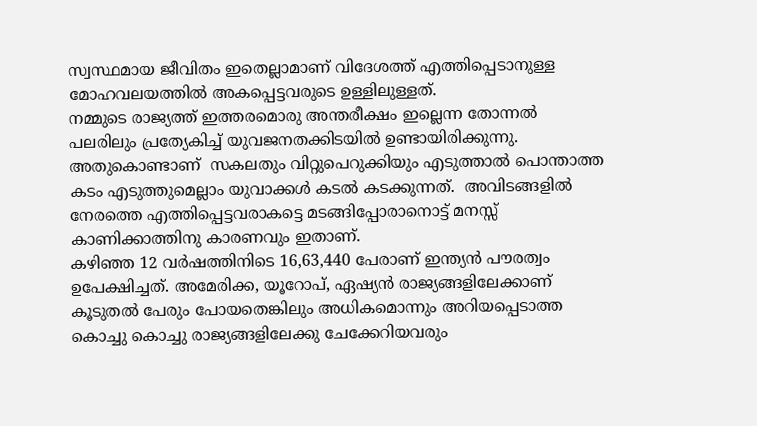സ്വസ്ഥമായ ജീവിതം ഇതെല്ലാമാണ് വിദേശത്ത് എത്തിപ്പെടാനുള്ള മോഹവലയത്തിൽ അകപ്പെട്ടവരുടെ ഉള്ളിലുള്ളത്.
നമ്മുടെ രാജ്യത്ത് ഇത്തരമൊരു അന്തരീക്ഷം ഇല്ലെന്ന തോന്നൽ പലരിലും പ്രത്യേകിച്ച് യുവജനതക്കിടയിൽ ഉണ്ടായിരിക്കുന്നു. അതുകൊണ്ടാണ്  സകലതും വിറ്റുപെറുക്കിയും എടുത്താൽ പൊന്താത്ത കടം എടുത്തുമെല്ലാം യുവാക്കൾ കടൽ കടക്കുന്നത്.  അവിടങ്ങളിൽ നേരത്തെ എത്തിപ്പെട്ടവരാകട്ടെ മടങ്ങിപ്പോരാനൊട്ട് മനസ്സ് കാണിക്കാത്തിനു കാരണവും ഇതാണ്.
കഴിഞ്ഞ 12 വർഷത്തിനിടെ 16,63,440 പേരാണ് ഇന്ത്യൻ പൗരത്വം ഉപേക്ഷിച്ചത്. അമേരിക്ക, യൂറോപ്, ഏഷ്യൻ രാജ്യങ്ങളിലേക്കാണ് കൂടുതൽ പേരും പോയതെങ്കിലും അധികമൊന്നും അറിയപ്പെടാത്ത കൊച്ചു കൊച്ചു രാജ്യങ്ങളിലേക്കു ചേക്കേറിയവരും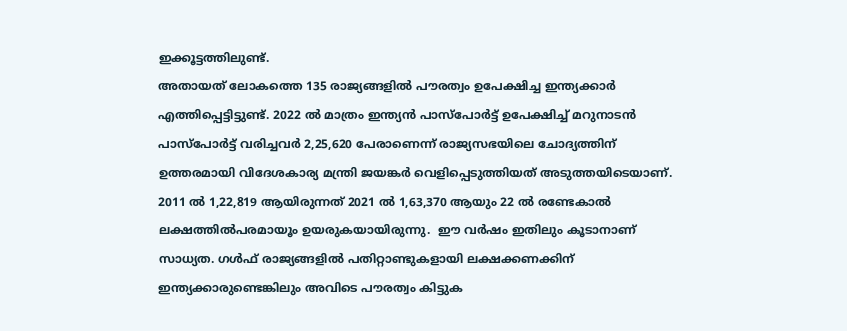ഇക്കൂട്ടത്തിലുണ്ട്.
അതായത് ലോകത്തെ 135 രാജ്യങ്ങളിൽ പൗരത്വം ഉപേക്ഷിച്ച ഇന്ത്യക്കാർ എത്തിപ്പെട്ടിട്ടുണ്ട്. 2022 ൽ മാത്രം ഇന്ത്യൻ പാസ്‌പോർട്ട് ഉപേക്ഷിച്ച് മറുനാടൻ പാസ്‌പോർട്ട് വരിച്ചവർ 2,25,620 പേരാണെന്ന് രാജ്യസഭയിലെ ചോദ്യത്തിന് ഉത്തരമായി വിദേശകാര്യ മന്ത്രി ജയങ്കർ വെളിപ്പെടുത്തിയത് അടുത്തയിടെയാണ്. 2011 ൽ 1,22,819 ആയിരുന്നത് 2021 ൽ 1,63,370 ആയും 22 ൽ രണ്ടേകാൽ ലക്ഷത്തിൽപരമായൂം ഉയരുകയായിരുന്നു.  ഈ വർഷം ഇതിലും കൂടാനാണ് സാധ്യത. ഗൾഫ് രാജ്യങ്ങളിൽ പതിറ്റാണ്ടുകളായി ലക്ഷക്കണക്കിന് ഇന്ത്യക്കാരുണ്ടെങ്കിലും അവിടെ പൗരത്വം കിട്ടുക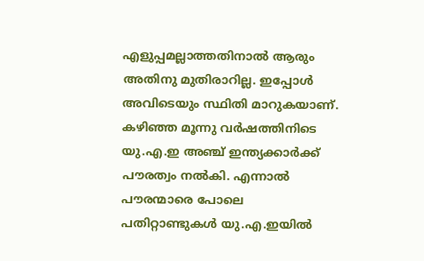എളുപ്പമല്ലാത്തതിനാൽ ആരും അതിനു മുതിരാറില്ല. ഇപ്പോൾ അവിടെയും സ്ഥിതി മാറുകയാണ്.
കഴിഞ്ഞ മൂന്നു വർഷത്തിനിടെ യു.എ.ഇ അഞ്ച് ഇന്ത്യക്കാർക്ക് പൗരത്വം നൽകി. എന്നാൽ പൗരന്മാരെ പോലെ പതിറ്റാണ്ടുകൾ യു.എ.ഇയിൽ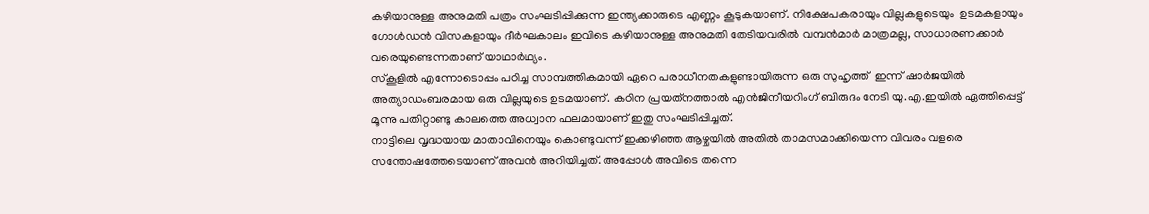കഴിയാനുള്ള അനുമതി പത്രം സംഘടിപ്പിക്കുന്ന ഇന്ത്യക്കാരുടെ എണ്ണം കൂടുകയാണ്. നിക്ഷേപകരായും വില്ലകളുടെയും  ഉടമകളായും ഗോൾഡൻ വിസകളായും ദീർഘകാലം ഇവിടെ കഴിയാനുള്ള അനുമതി തേടിയവരിൽ വമ്പൻമാർ മാത്രമല്ല, സാധാരണക്കാർ വരെയുണ്ടെന്നതാണ് യാഥാർഥ്യം.
സ്‌കൂളിൽ എന്നോടൊപ്പം പഠിച്ച സാമ്പത്തികമായി ഏറെ പരാധീനതകളുണ്ടായിരുന്ന ഒരു സുഹൃത്ത്  ഇന്ന് ഷാർജയിൽ അത്യാഡംബരമായ ഒരു വില്ലയുടെ ഉടമയാണ്. കഠിന പ്രയത്‌നത്താൽ എൻജിനീയറിംഗ് ബിരുദം നേടി യു.എ.ഇയിൽ ഏത്തിപ്പെട്ട് മൂന്നു പതിറ്റാണ്ടു കാലത്തെ അധ്വാന ഫലമായാണ് ഇതു സംഘടിപ്പിച്ചത്.
നാട്ടിലെ വൃദ്ധയായ മാതാവിനെയും കൊണ്ടുവന്ന് ഇക്കഴിഞ്ഞ ആഴ്ചയിൽ അതിൽ താമസമാക്കിയെന്ന വിവരം വളരെ സന്തോഷത്തേടെയാണ് അവൻ അറിയിച്ചത്. അപ്പോൾ അവിടെ തന്നെ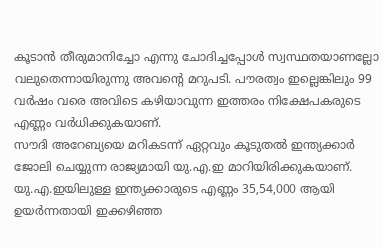കൂടാൻ തീരുമാനിച്ചോ എന്നു ചോദിച്ചപ്പോൾ സ്വസ്ഥതയാണല്ലോ വലുതെന്നായിരുന്നു അവന്റെ മറുപടി. പൗരത്വം ഇല്ലെങ്കിലും 99 വർഷം വരെ അവിടെ കഴിയാവുന്ന ഇത്തരം നിക്ഷേപകരുടെ എണ്ണം വർധിക്കുകയാണ്.
സൗദി അറേബ്യയെ മറികടന്ന് ഏറ്റവും കൂടുതൽ ഇന്ത്യക്കാർ ജോലി ചെയ്യുന്ന രാജ്യമായി യു.എ.ഇ മാറിയിരിക്കുകയാണ്. യു.എ.ഇയിലുള്ള ഇന്ത്യക്കാരുടെ എണ്ണം 35,54,000 ആയി ഉയർന്നതായി ഇക്കഴിഞ്ഞ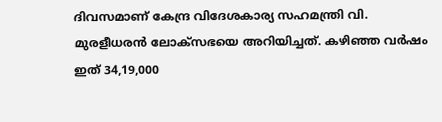ദിവസമാണ് കേന്ദ്ര വിദേശകാര്യ സഹമന്ത്രി വി. മുരളീധരൻ ലോക്‌സഭയെ അറിയിച്ചത്. കഴിഞ്ഞ വർഷം ഇത് 34,19,000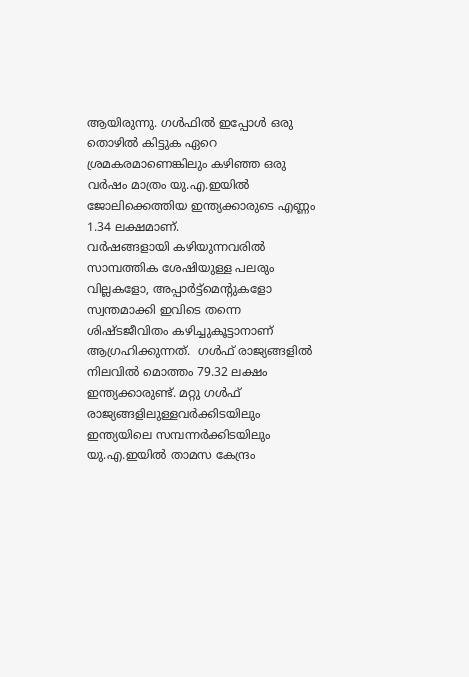ആയിരുന്നു. ഗൾഫിൽ ഇപ്പോൾ ഒരു തൊഴിൽ കിട്ടുക ഏറെ ശ്രമകരമാണെങ്കിലും കഴിഞ്ഞ ഒരു വർഷം മാത്രം യു.എ.ഇയിൽ ജോലിക്കെത്തിയ ഇന്ത്യക്കാരുടെ എണ്ണം 1.34 ലക്ഷമാണ്.
വർഷങ്ങളായി കഴിയുന്നവരിൽ സാമ്പത്തിക ശേഷിയുള്ള പലരും വില്ലകളോ, അപ്പാർട്ട്‌മെന്റുകളോ സ്വന്തമാക്കി ഇവിടെ തന്നെ ശിഷ്ടജീവിതം കഴിച്ചുകൂട്ടാനാണ്  ആഗ്രഹിക്കുന്നത്.  ഗൾഫ് രാജ്യങ്ങളിൽ നിലവിൽ മൊത്തം 79.32 ലക്ഷം ഇന്ത്യക്കാരുണ്ട്. മറ്റു ഗൾഫ് രാജ്യങ്ങളിലുള്ളവർക്കിടയിലും ഇന്ത്യയിലെ സമ്പന്നർക്കിടയിലും യു.എ.ഇയിൽ താമസ കേന്ദ്രം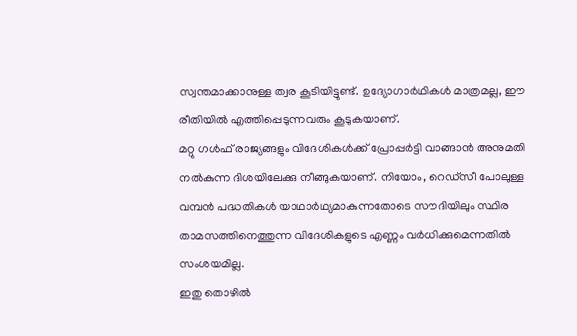സ്വന്തമാക്കാനുള്ള ത്വര കൂടിയിട്ടുണ്ട്. ഉദ്യോഗാർഥികൾ മാത്രമല്ല, ഈ രീതിയിൽ എത്തിപ്പെടുന്നവരും കൂടുകയാണ്.
മറ്റു ഗൾഫ് രാജ്യങ്ങളും വിദേശികൾക്ക് പ്രോപ്പർട്ടി വാങ്ങാൻ അനുമതി നൽകുന്ന ദിശയിലേക്കു നീങ്ങുകയാണ്. നിയോം, റെഡ്‌സീ പോലുള്ള വമ്പൻ പദ്ധതികൾ യാഥാർഥ്യമാകുന്നതോടെ സൗദിയിലും സ്ഥിര താമസത്തിനെത്തുന്ന വിദേശികളുടെ എണ്ണം വർധിക്കുമെന്നതിൽ സംശയമില്ല.
ഇതു തൊഴിൽ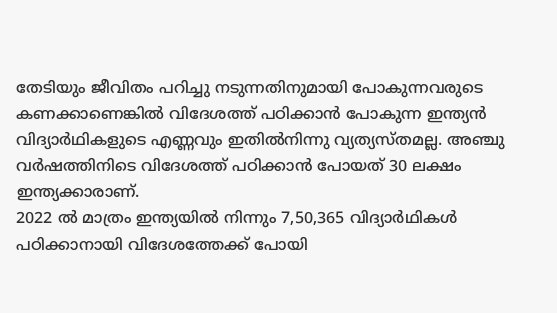തേടിയും ജീവിതം പറിച്ചു നടുന്നതിനുമായി പോകുന്നവരുടെ കണക്കാണെങ്കിൽ വിദേശത്ത് പഠിക്കാൻ പോകുന്ന ഇന്ത്യൻ വിദ്യാർഥികളുടെ എണ്ണവും ഇതിൽനിന്നു വ്യത്യസ്തമല്ല. അഞ്ചു വർഷത്തിനിടെ വിദേശത്ത് പഠിക്കാൻ പോയത് 30 ലക്ഷം ഇന്ത്യക്കാരാണ്.
2022 ൽ മാത്രം ഇന്ത്യയിൽ നിന്നും 7,50,365 വിദ്യാർഥികൾ പഠിക്കാനായി വിദേശത്തേക്ക് പോയി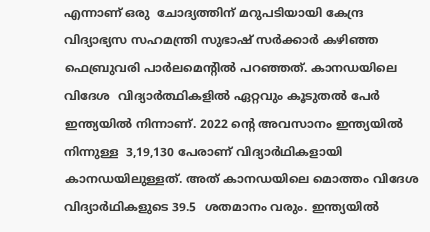എന്നാണ് ഒരു  ചോദ്യത്തിന് മറുപടിയായി കേന്ദ്ര വിദ്യാഭ്യസ സഹമന്ത്രി സുഭാഷ് സർക്കാർ കഴിഞ്ഞ ഫെബ്രുവരി പാർലമെന്റിൽ പറഞ്ഞത്. കാനഡയിലെ വിദേശ  വിദ്യാർത്ഥികളിൽ ഏറ്റവും കൂടുതൽ പേർ ഇന്ത്യയിൽ നിന്നാണ്. 2022 ന്റെ അവസാനം ഇന്ത്യയിൽ നിന്നുള്ള  3,19,130 പേരാണ് വിദ്യാർഥികളായി കാനഡയിലുള്ളത്. അത് കാനഡയിലെ മൊത്തം വിദേശ വിദ്യാർഥികളുടെ 39.5  ശതമാനം വരും. ഇന്ത്യയിൽ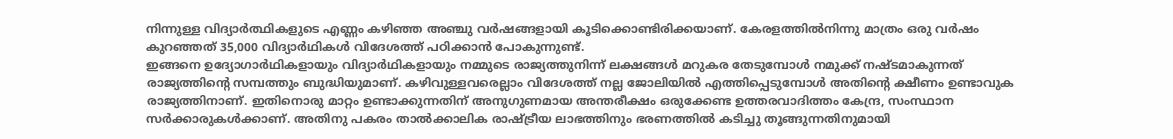നിന്നുള്ള വിദ്യാർത്ഥികളുടെ എണ്ണം കഴിഞ്ഞ അഞ്ചു വർഷങ്ങളായി കൂടിക്കൊണ്ടിരിക്കയാണ്. കേരളത്തിൽനിന്നു മാത്രം ഒരു വർഷം കുറഞ്ഞത് 35,000 വിദ്യാർഥികൾ വിദേശത്ത് പഠിക്കാൻ പോകുന്നുണ്ട്.
ഇങ്ങനെ ഉദ്യോഗാർഥികളായും വിദ്യാർഥികളായും നമ്മുടെ രാജ്യത്തുനിന്ന് ലക്ഷങ്ങൾ മറുകര തേടുമ്പോൾ നമുക്ക് നഷ്ടമാകുന്നത് രാജ്യത്തിന്റെ സമ്പത്തും ബുദ്ധിയുമാണ്. കഴിവുള്ളവരെല്ലാം വിദേശത്ത് നല്ല ജോലിയിൽ എത്തിപ്പെടുമ്പോൾ അതിന്റെ ക്ഷീണം ഉണ്ടാവുക രാജ്യത്തിനാണ്. ഇതിനൊരു മാറ്റം ഉണ്ടാക്കുന്നതിന് അനുഗുണമായ അന്തരീക്ഷം ഒരുക്കേണ്ട ഉത്തരവാദിത്തം കേന്ദ്ര, സംസ്ഥാന സർക്കാരുകൾക്കാണ്. അതിനു പകരം താൽക്കാലിക രാഷ്ട്രീയ ലാഭത്തിനും ഭരണത്തിൽ കടിച്ചു തൂങ്ങുന്നതിനുമായി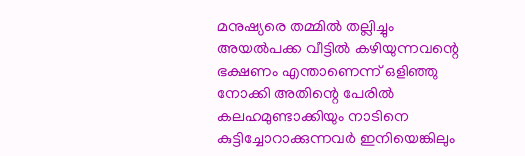മനുഷ്യരെ തമ്മിൽ തല്ലിച്ചും അയൽപക്ക വീട്ടിൽ കഴിയുന്നവന്റെ ഭക്ഷണം എന്താണെന്ന് ഒളിഞ്ഞു നോക്കി അതിന്റെ പേരിൽ കലഹമുണ്ടാക്കിയും നാടിനെ കുട്ടിച്ചോറാക്കുന്നവർ ഇനിയെങ്കിലും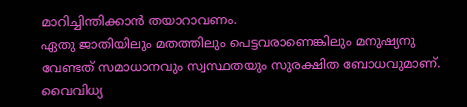മാറിച്ചിന്തിക്കാൻ തയാറാവണം.
ഏതു ജാതിയിലും മതത്തിലും പെട്ടവരാണെങ്കിലും മനുഷ്യനു വേണ്ടത് സമാധാനവും സ്വസ്ഥതയും സുരക്ഷിത ബോധവുമാണ്. വൈവിധ്യ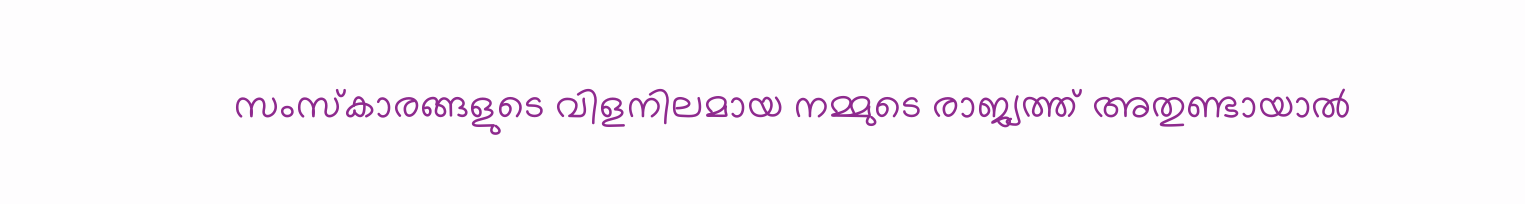സംസ്കാരങ്ങളുടെ വിളനിലമായ നമ്മുടെ രാജ്യത്ത് അതുണ്ടായാൽ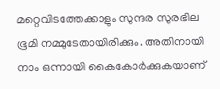മറ്റെവിടത്തേക്കാളും സുന്ദര സുരഭില ഭൂമി നമ്മുടേതായിരിക്കും. അതിനായി നാം ഒന്നായി കൈകോർക്കുകയാണ്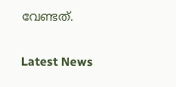വേണ്ടത്.

Latest News